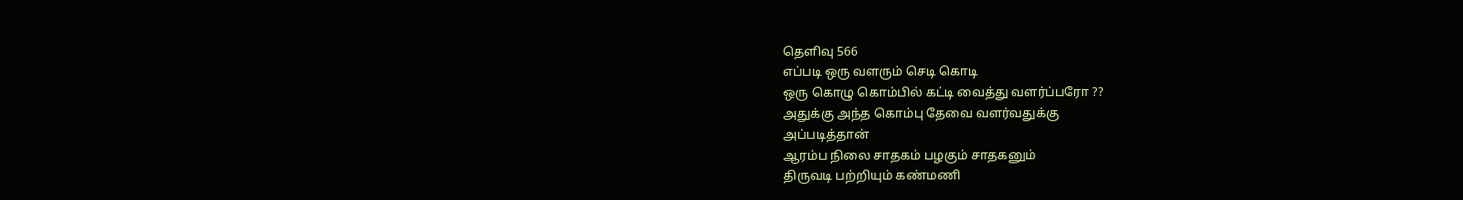தெளிவு 566
எப்படி ஒரு வளரும் செடி கொடி
ஒரு கொழு கொம்பில் கட்டி வைத்து வளர்ப்பரோ ??
அதுக்கு அந்த கொம்பு தேவை வளர்வதுக்கு
அப்படித்தான்
ஆரம்ப நிலை சாதகம் பழகும் சாதகனும்
திருவடி பற்றியும் கண்மணி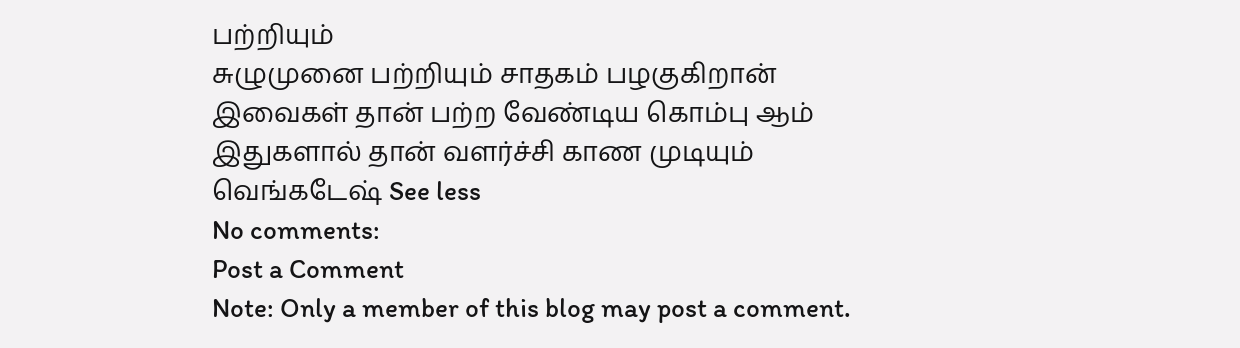பற்றியும்
சுழுமுனை பற்றியும் சாதகம் பழகுகிறான்
இவைகள் தான் பற்ற வேண்டிய கொம்பு ஆம்
இதுகளால் தான் வளர்ச்சி காண முடியும்
வெங்கடேஷ் See less
No comments:
Post a Comment
Note: Only a member of this blog may post a comment.